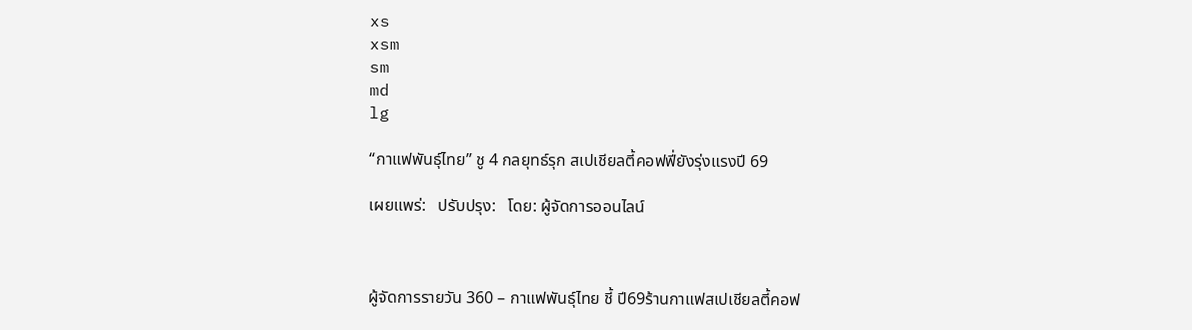xs
xsm
sm
md
lg

“กาแฟพันธ์ุไทย” ชู 4 กลยุทธ์รุก สเปเชียลตี้คอฟฟี่ยังรุ่งแรงปี 69

เผยแพร่:   ปรับปรุง:   โดย: ผู้จัดการออนไลน์



ผู้จัดการรายวัน 360 – กาแฟพันธ์ุไทย ชี้ ปี69ร้านกาแฟสเปเชียลตี้คอฟ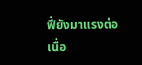ฟี่ยังมาแรงต่อเนื่อ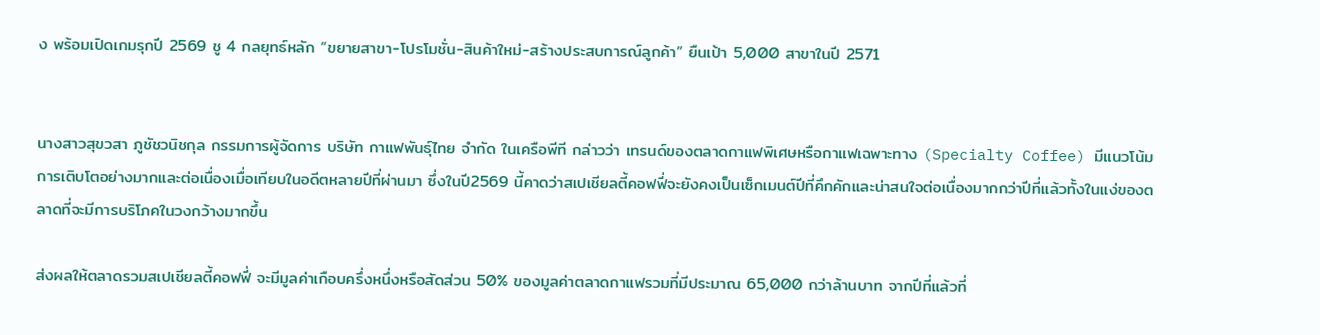ง พร้อมเปิดเกมรุกปี 2569 ชู 4 กลยุทธ์หลัก “ขยายสาขา-โปรโมชั่น-สินค้าใหม่-สร้างประสบการณ์ลูกค้า” ยืนเป้า 5,000 สาขาในปี 2571


นางสาวสุขวสา ภูชัชวนิชกุล กรรมการผู้จัดการ บริษัท กาแฟพันธุ์ไทย จำกัด ในเครือพีที กล่าวว่า เทรนด์ของตลาดกาแฟพิเศษหรือกาแฟเฉพาะทาง (Specialty Coffee) มีแนวโน้มการเติบโตอย่างมากและต่อเนื่องเมื่อเทียบในอดีตหลายปีที่ผ่านมา ซึ่งในปี2569 นี้คาดว่าสเปเชียลตี้คอฟฟี่จะยังคงเป็นเซ็กเมนต์ปีที่คึกคักและน่าสนใจต่อเนื่องมากกว่าปีที่แล้วทั้งในแง่ของตลาดที่จะมีการบริโภคในวงกว้างมากขึ้น

ส่งผลให้ตลาดรวมสเปเชียลตี้คอฟฟี่ จะมีมูลค่าเกือบครึ่งหนึ่งหรือสัดส่วน 50% ของมูลค่าตลาดกาแฟรวมที่มีประมาณ 65,000 กว่าล้านบาท จากปีที่แล้วที่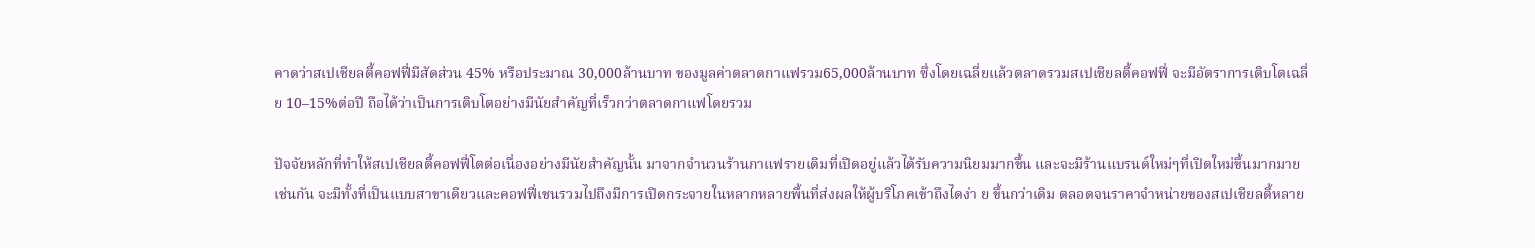คาดว่าสเปเชียลตี้คอฟฟี่มีสัดส่วน 45% หรือประมาณ 30,000ล้านบาท ของมูลค่าตลาดกาแฟรวม65,000ล้านบาท ซึ่งโดยเฉลี่ยแล้วตลาดรวมสเปเชียลตี้คอฟฟี่ จะมีอัตราการเติบโตเฉลี่ย 10–15%ต่อปี ถือได้ว่าเป็นการเติบโตอย่างมีนัยสำคัญที่เร็วกว่าตลาดกาแฟโดยรวม

ปัจจัยหลักที่ทำให้สเปเชียลตี้คอฟฟี่โตต่อเนื่องอย่างมีนัยสำคัญนั้น มาจากจำนวนร้านกาแฟรายเดิมที่เปิดอยู่แล้วได้รับความนิยมมากขึ้น และจะมีร้านแบรนด์ใหม่ๆที่เปิดใหม่ขึ้นมากมายเช่นกัน จะมีทั้งที่เป็นแบบสาขาเดียวและคอฟฟี่เชนรวมไปถึงมีการเปิดกระจายในหลากหลายพื้นที่ส่งผลให้ผู้บริโภคเข้าถึงไดง่า ย ขึ้นกว่าเดิม ตลอดจนราคาจำหน่ายของสเปเชียลตี้หลาย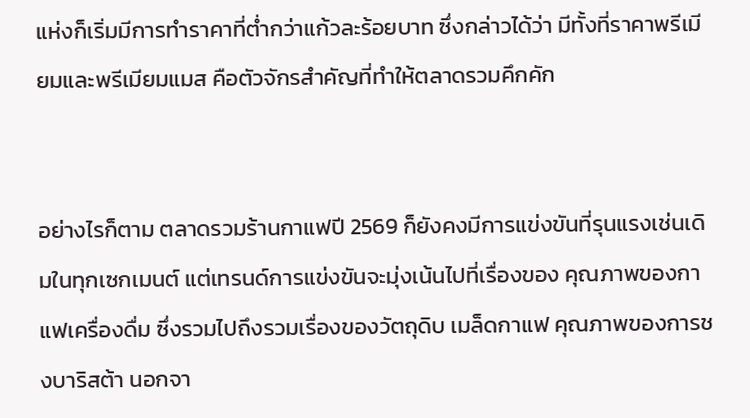แห่งก็เริ่มมีการทำราคาที่ต่ำกว่าแก้วละร้อยบาท ซึ่งกล่าวได้ว่า มีทั้งที่ราคาพรีเมียมและพรีเมียมแมส คือตัวจักรสำคัญที่ทำให้ตลาดรวมคึกคัก


อย่างไรก็ตาม ตลาดรวมร้านกาแฟปี 2569 ก็ยังคงมีการแข่งขันที่รุนแรงเช่นเดิมในทุกเซกเมนต์ แต่เทรนด์การแข่งขันจะมุ่งเน้นไปที่เรื่องของ คุณภาพของกาแฟเครื่องดื่ม ซึ่งรวมไปถึงรวมเรื่องของวัตถุดิบ เมล็ดกาแฟ คุณภาพของการชงบาริสต้า นอกจา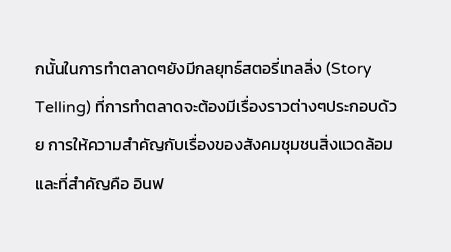กนั้นในการทำตลาดๆยังมีกลยุทธ์สตอรี่เทลลิ่ง (Story Telling) ที่การทำตลาดจะต้องมีเรื่องราวต่างๆประกอบด้วย การให้ความสำคัญกับเรื่องของสังคมชุมชนสิ่งแวดล้อม และที่สำคัญคือ อินฟ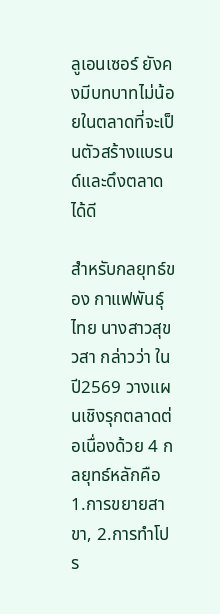ลูเอนเซอร์ ยังคงมีบทบาทไม่น้อยในตลาดที่จะเป็นตัวสร้างแบรนด์และดึงตลาดได้ดี

สำหรับกลยุทธ์ของ กาแฟพันธ์ุไทย นางสาวสุขวสา กล่าวว่า ในปี2569 วางแผนเชิงรุกตลาดต่อเนื่องด้วย 4 กลยุทธ์หลักคือ 1.การขยายสาขา, 2.การทำโปร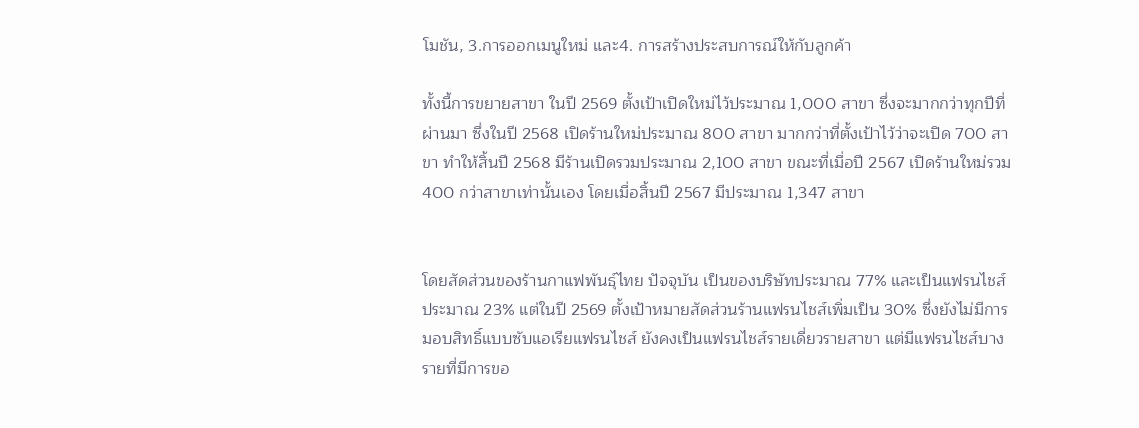โมชัน, 3.การออกเมนูใหม่ และ4. การสร้างประสบการณ์ให้กับลูกค้า

ทั้งนี้การขยายสาขา ในปี 2569 ตั้งเป้าเปิดใหม่ไว้ประมาณ 1,000 สาขา ซึ่งจะมากกว่าทุกปีที่ผ่านมา ซึ่งในปี 2568 เปิดร้านใหม่ประมาณ 800 สาขา มากกว่าที่ตั้งเป้าไว้ว่าจะเปิด 700 สาขา ทำให้สิ้นปี 2568 มีร้านเปิดรวมประมาณ 2,100 สาขา ขณะที่เมื่อปี 2567 เปิดร้านใหม่รวม 400 กว่าสาขาเท่านั้นเอง โดยเมื่อสิ้นปี 2567 มีประมาณ 1,347 สาขา


โดยสัดส่วนของร้านกาแฟพันธุ์ไทย ปัจจุบัน เป็นของบริษัทประมาณ 77% และเป็นแฟรนไชส์ประมาณ 23% แต่ในปี 2569 ตั้งเป้าหมายสัดส่วนร้านแฟรนไชส์เพิ่มเป็น 30% ซึ่งยังไม่มีการมอบสิทธิ์แบบซับแอเรียแฟรนไชส์ ยังคงเป็นแฟรนไชส์รายเดี่ยวรายสาขา แต่มีแฟรนไชส์บางรายที่มีการขอ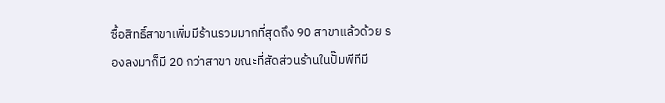ซื้อสิทธิ์สาขาเพิ่มมีร้านรวมมากที่สุดถึง 90 สาขาแล้วด้วย รองลงมาก็มี 20 กว่าสาขา ขณะที่สัดส่วนร้านในปั๊มพีทีมี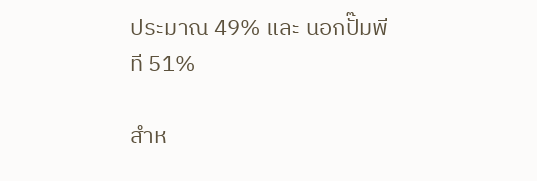ประมาณ 49% และ นอกปั๊มพีที 51%

สำห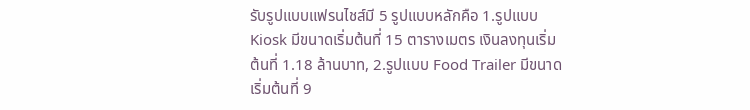รับรูปแบบแฟรนไชส์มี 5 รูปแบบหลักคือ 1.รูปแบบ Kiosk มีขนาดเริ่มต้นที่ 15 ตารางเมตร เงินลงทุนเริ่มต้นที่ 1.18 ล้านบาท, 2.รูปแบบ Food Trailer มีขนาดเริ่มต้นที่ 9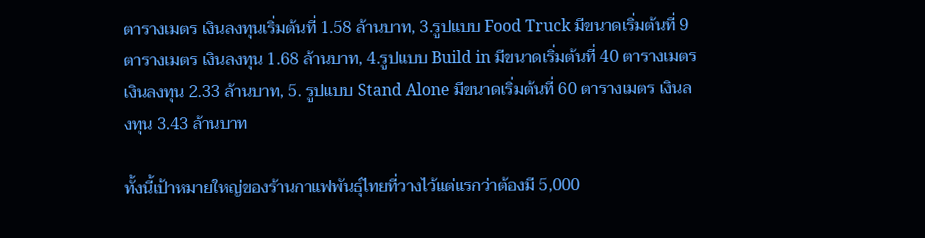ตารางเมตร เงินลงทุนเริ่มต้นที่ 1.58 ล้านบาท, 3.รูปแบบ Food Truck มีขนาดเริ่มต้นที่ 9 ตารางเมตร เงินลงทุน 1.68 ล้านบาท, 4.รูปแบบ Build in มีขนาดเริ่มต้นที่ 40 ตารางเมตร เงินลงทุน 2.33 ล้านบาท, 5. รูปแบบ Stand Alone มีขนาดเริ่มต้นที่ 60 ตารางเมตร เงินลงทุน 3.43 ล้านบาท

ทั้งนี้เป้าหมายใหญ่ของร้านกาแฟพันธุ์ไทยที่วางไว้แต่แรกว่าต้องมี 5,000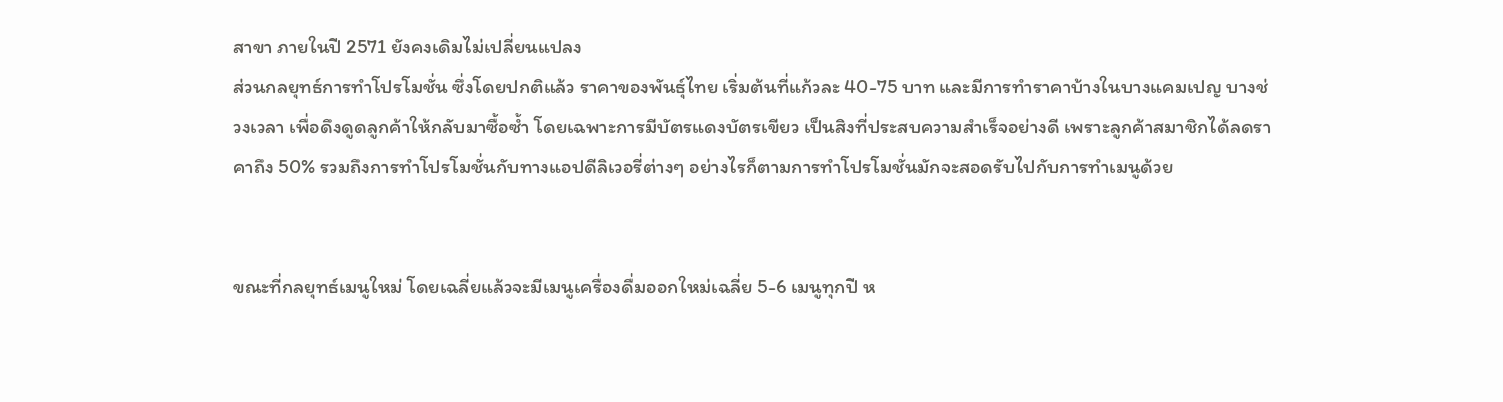สาขา ภายในปี 2571 ยังคงเดิมไม่เปลี่ยนแปลง
ส่วนกลยุทธ์การทำโปรโมชั่น ซึ่งโดยปกติแล้ว ราคาของพันธ์ุไทย เริ่มต้นที่แก้วละ 40-75 บาท และมีการทำราคาบ้างในบางแคมเปญ บางช่วงเวลา เพื่อดึงดูดลูกค้าให้กลับมาซื้อซ้ำ โดยเฉพาะการมีบัตรแดงบัตรเขียว เป็นสิงที่ประสบความสำเร็จอย่างดี เพราะลูกค้าสมาชิกได้ลดราคาถึง 50% รวมถึงการทำโปรโมชั่นกับทางแอปดีลิเวอรี่ต่างๆ อย่างไรก็ตามการทำโปรโมชั่นมักจะสอดรับไปกับการทำเมนูด้วย


ขณะที่กลยุทธ์เมนูใหม่ โดยเฉลี่ยแล้วจะมีเมนูเครื่องดื่มออกใหม่เฉลี่ย 5-6 เมนูทุกปี ห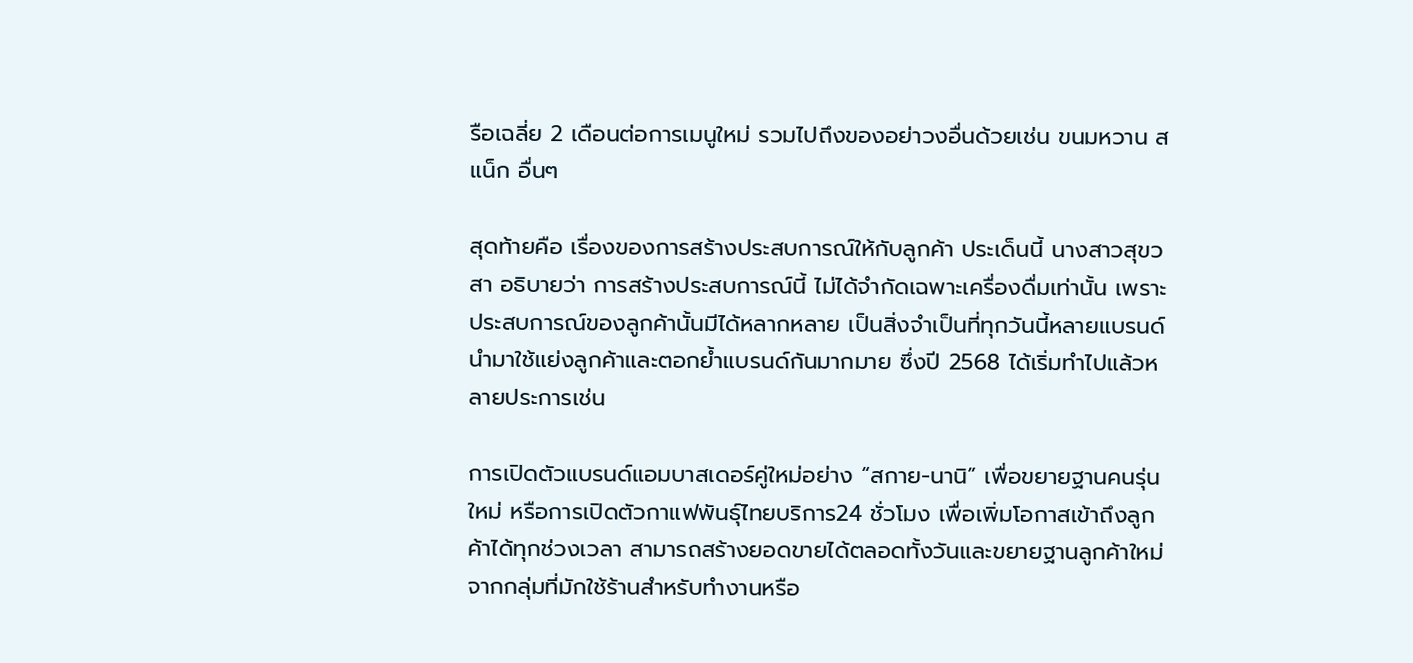รือเฉลี่ย 2 เดือนต่อการเมนูใหม่ รวมไปถึงของอย่าวงอื่นด้วยเช่น ขนมหวาน สแน็ก อื่นๆ

สุดท้ายคือ เรื่องของการสร้างประสบการณ์ให้กับลูกค้า ประเด็นนี้ นางสาวสุขวสา อธิบายว่า การสร้างประสบการณ์นี้ ไม่ได้จำกัดเฉพาะเครื่องดื่มเท่านั้น เพราะประสบการณ์ของลูกค้านั้นมีได้หลากหลาย เป็นสิ่งจำเป็นที่ทุกวันนี้หลายแบรนด์นำมาใช้แย่งลูกค้าและตอกย้ำแบรนด์กันมากมาย ซึ่งปี 2568 ได้เริ่มทำไปแล้วหลายประการเช่น

การเปิดตัวแบรนด์แอมบาสเดอร์คู่ใหม่อย่าง “สกาย-นานิ” เพื่อขยายฐานคนรุ่นใหม่ หรือการเปิดตัวกาแฟพันธ์ุไทยบริการ24 ชั่วโมง เพื่อเพิ่มโอกาสเข้าถึงลูกค้าได้ทุกช่วงเวลา สามารถสร้างยอดขายได้ตลอดทั้งวันและขยายฐานลูกค้าใหม่จากกลุ่มที่มักใช้ร้านสำหรับทำงานหรือ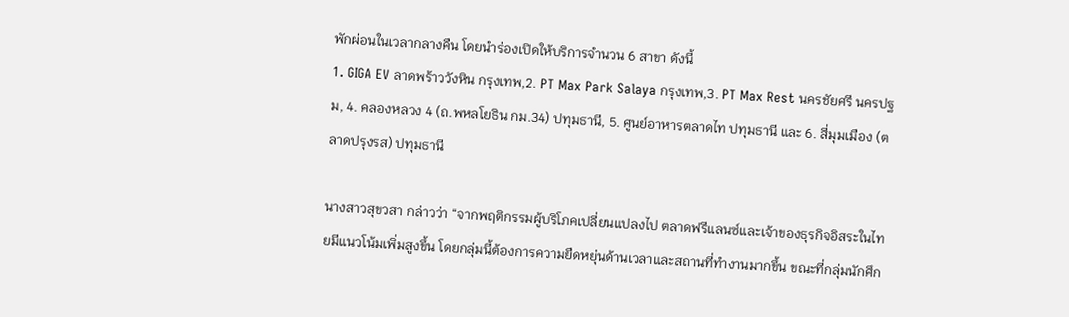พักผ่อนในเวลากลางคืน โดยนำร่องเปิดให้บริการจำนวน 6 สาขา ดังนี้
1. GIGA EV ลาดพร้าววังหิน กรุงเทพ,2. PT Max Park Salaya กรุงเทพ,3. PT Max Rest นครชัยศรี นครปฐม, 4. คลองหลวง 4 (ถ.พหลโยธิน กม.34) ปทุมธานี, 5. ศูนย์อาหารตลาดไท ปทุมธานี และ 6. สี่มุมเมือง (ตลาดปรุงรส) ปทุมธานี

นางสาวสุขวสา กล่าวว่า “จากพฤติกรรมผู้บริโภคเปลี่ยนแปลงไป ตลาดฟรีแลนซ์และเจ้าของธุรกิจอิสระในไทยมีแนวโน้มเพิ่มสูงขึ้น โดยกลุ่มนี้ต้องการความยืดหยุ่นด้านเวลาและสถานที่ทำงานมากขึ้น ขณะที่กลุ่มนักศึก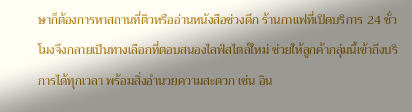ษาก็ต้องการหาสถานที่ติวหรืออ่านหนังสือช่วงดึก ร้านกาแฟที่เปิดบริการ 24 ชั่วโมงจึงกลายเป็นทางเลือกที่ตอบสนองไลฟ์สไตล์ใหม่ ช่วยให้ลูกค้ากลุ่มนี้เข้าถึงบริการได้ทุกเวลา พร้อมสิ่งอำนวยความสะดวก เช่น อิน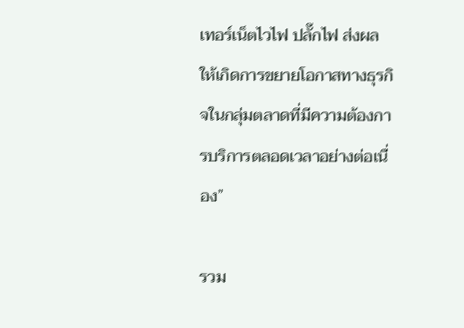เทอร์เน็ตไวไฟ ปลั๊กไฟ ส่งผลให้เกิดการขยายโอกาสทางธุรกิจในกลุ่มตลาดที่มีความต้องการบริการตลอดเวลาอย่างต่อเนื่อง”

รวม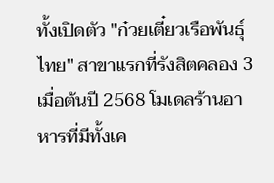ทั้งเปิดตัว "ก๋วยเตี๋ยวเรือพันธุ์ไทย" สาขาแรกที่รังสิตคลอง 3 เมื่อต้นปี 2568 โมเดลร้านอาหารที่มีทั้งเค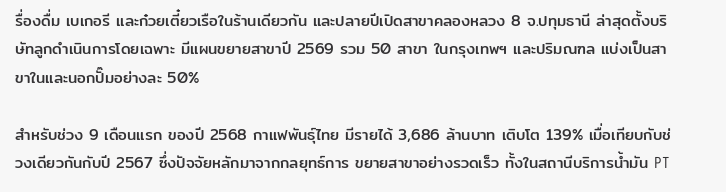รื่องดื่ม เบเกอรี และก๋วยเตี๋ยวเรือในร้านเดียวกัน และปลายปีเปิดสาขาคลองหลวง 8 จ.ปทุมธานี ล่าสุดตั้งบริษัทลูกดำเนินการโดยเฉพาะ มีแผนขยายสาขาปี 2569 รวม 50 สาขา ในกรุงเทพฯ และปริมณฑล แบ่งเป็นสาขาในและนอกปั๊มอย่างละ 50%

สำหรับช่วง 9 เดือนแรก ของปี 2568 กาแฟพันธ์ุไทย มีรายได้ 3,686 ล้านบาท เติบโต 139% เมื่อเทียบกับช่วงเดียวกันกับปี 2567 ซึ่งปัจจัยหลักมาจากกลยุทธ์การ ขยายสาขาอย่างรวดเร็ว ทั้งในสถานีบริการน้ำมัน PT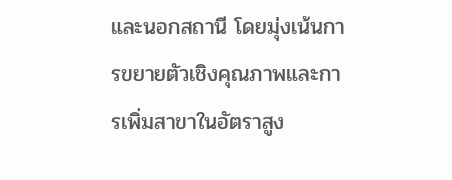และนอกสถานี โดยมุ่งเน้นการขยายตัวเชิงคุณภาพและการเพิ่มสาขาในอัตราสูง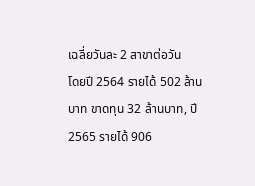เฉลี่ยวันละ 2 สาขาต่อวัน
โดยปี 2564 รายได้ 502 ล้านบาท ขาดทุน 32 ล้านบาท, ปี 2565 รายได้ 906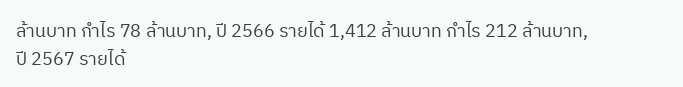ล้านบาท กำไร 78 ล้านบาท, ปี 2566 รายได้ 1,412 ล้านบาท กำไร 212 ล้านบาท, ปี 2567 รายได้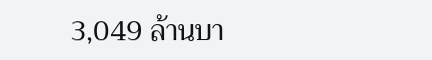3,049 ล้านบา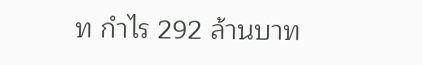ท กำไร 292 ล้านบาท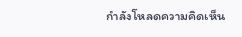กำลังโหลดความคิดเห็น